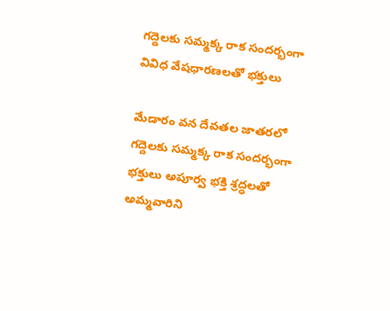గద్దెలకు సమ్మక్క రాక సందర్భంగా వివిధ వేషధారణలతో భక్తులు

మేడారం వన దేవతల జాతరలో గద్దెలకు సమ్మక్క రాక సందర్భంగా భక్తులు అపూర్వ భక్తి శ్రద్ధలతో అమ్మవారిని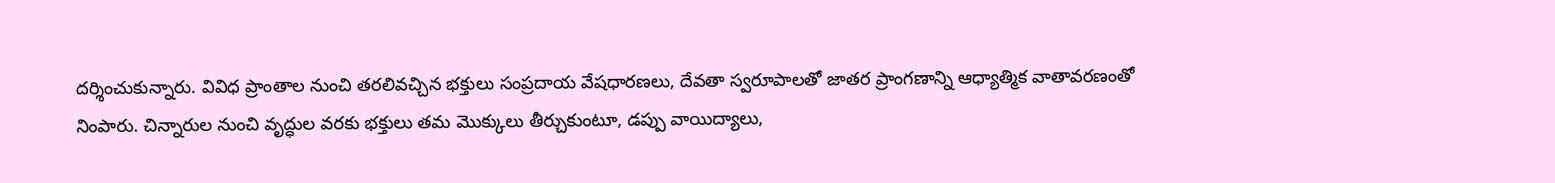దర్శించుకున్నారు. వివిధ ప్రాంతాల నుంచి తరలివచ్చిన భక్తులు సంప్రదాయ వేషధారణలు, దేవతా స్వరూపాలతో జాతర ప్రాంగణాన్ని ఆధ్యాత్మిక వాతావరణంతో నింపారు. చిన్నారుల నుంచి వృద్ధుల వరకు భక్తులు తమ మొక్కులు తీర్చుకుంటూ, డప్పు వాయిద్యాలు,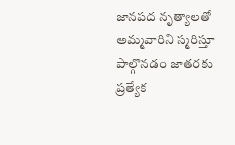జానపద నృత్యాలతో అమ్మవారిని స్మరిస్తూ పాల్గొనడం జాతరకు ప్రత్యేక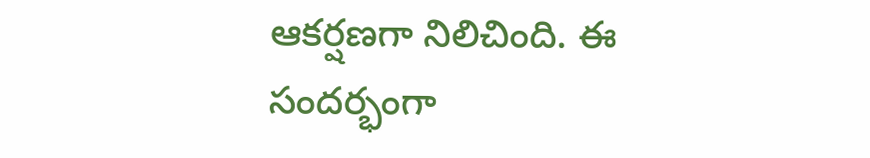ఆకర్షణగా నిలిచింది. ఈ సందర్భంగా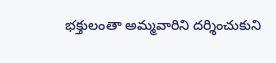భక్తులంతా అమ్మవారిని దర్శించుకుని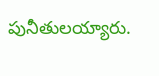పునీతులయ్యారు.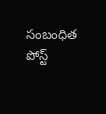సంబంధిత పోస్ట్